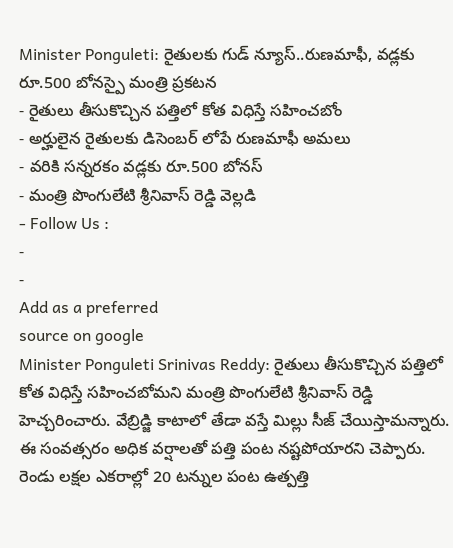Minister Ponguleti: రైతులకు గుడ్ న్యూస్..రుణమాఫీ, వడ్లకు రూ.500 బోనస్పై మంత్రి ప్రకటన
- రైతులు తీసుకొచ్చిన పత్తిలో కోత విధిస్తే సహించబోం
- అర్హులైన రైతులకు డిసెంబర్ లోపే రుణమాఫీ అమలు
- వరికి సన్నరకం వడ్లకు రూ.500 బోనస్
- మంత్రి పొంగులేటి శ్రీనివాస్ రెడ్డి వెల్లడి
- Follow Us :
-
-
Add as a preferred
source on google
Minister Ponguleti Srinivas Reddy: రైతులు తీసుకొచ్చిన పత్తిలో కోత విధిస్తే సహించబోమని మంత్రి పొంగులేటి శ్రీనివాస్ రెడ్డి హెచ్చరించారు. వేబ్రిడ్జి కాటాలో తేడా వస్తే మిల్లు సీజ్ చేయిస్తామన్నారు. ఈ సంవత్సరం అధిక వర్షాలతో పత్తి పంట నష్టపోయారని చెప్పారు. రెండు లక్షల ఎకరాల్లో 20 టన్నుల పంట ఉత్పత్తి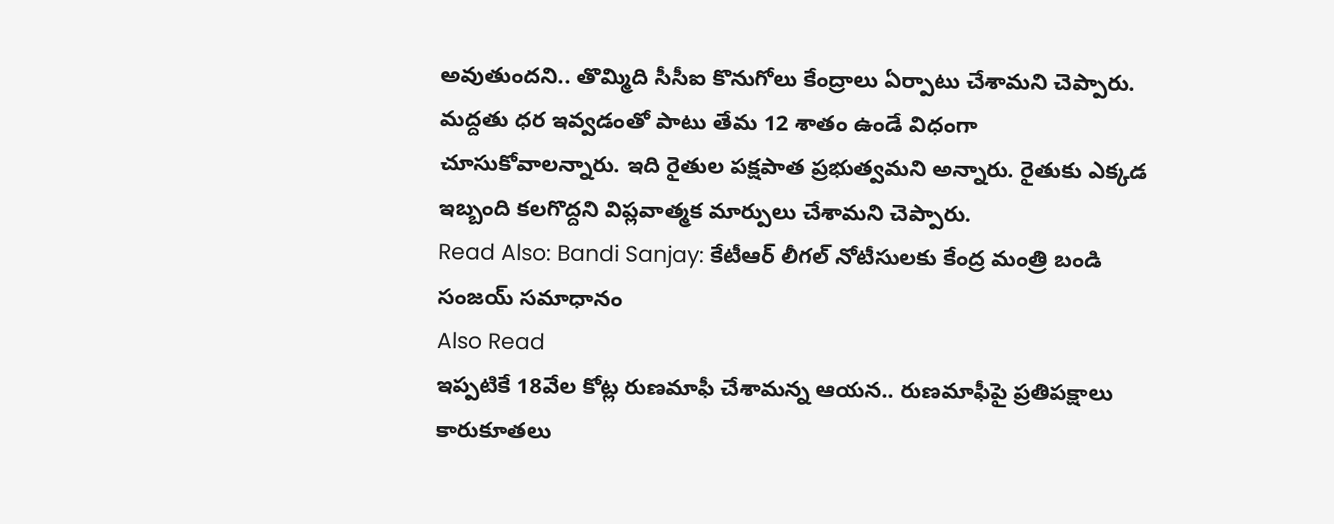అవుతుందని.. తొమ్మిది సీసీఐ కొనుగోలు కేంద్రాలు ఏర్పాటు చేశామని చెప్పారు. మద్దతు ధర ఇవ్వడంతో పాటు తేమ 12 శాతం ఉండే విధంగా చూసుకోవాలన్నారు. ఇది రైతుల పక్షపాత ప్రభుత్వమని అన్నారు. రైతుకు ఎక్కడ ఇబ్బంది కలగొద్దని విప్లవాత్మక మార్పులు చేశామని చెప్పారు.
Read Also: Bandi Sanjay: కేటీఆర్ లీగల్ నోటీసులకు కేంద్ర మంత్రి బండి సంజయ్ సమాధానం
Also Read
ఇప్పటికే 18వేల కోట్ల రుణమాఫీ చేశామన్న ఆయన.. రుణమాఫీపై ప్రతిపక్షాలు కారుకూతలు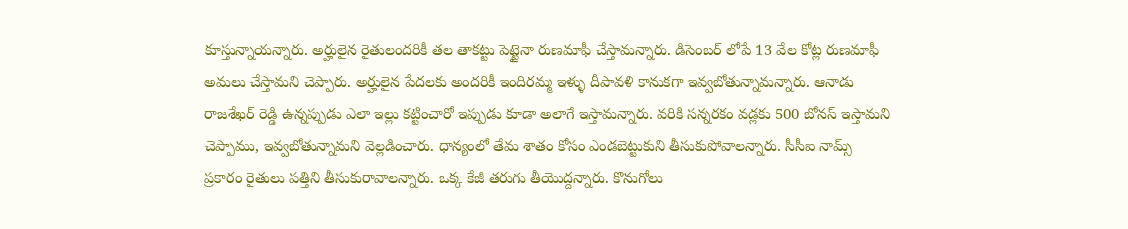కూస్తున్నాయన్నారు. అర్హులైన రైతులందరికీ తల తాకట్టు పెట్టైనా రుణమాఫీ చేస్తామన్నారు. డిసెంబర్ లోపే 13 వేల కోట్ల రుణమాఫీ అమలు చేస్తామని చెప్పారు. అర్హులైన పేదలకు అందరికీ ఇందిరమ్మ ఇళ్ళు దీపావళి కానుకగా ఇవ్వబోతున్నామన్నారు. ఆనాడు రాజశేఖర్ రెడ్డి ఉన్నప్పుడు ఎలా ఇల్లు కట్టించారో ఇప్పుడు కూడా అలాగే ఇస్తామన్నారు. వరికి సన్నరకం వడ్లకు 500 బోనస్ ఇస్తామని చెప్పాము, ఇవ్వబోతున్నామని వెల్లడించారు. ధాన్యంలో తేమ శాతం కోసం ఎండబెట్టుకుని తీసుకుపోవాలన్నారు. సీసీఐ నామ్స్ ప్రకారం రైతులు పత్తిని తీసుకురావాలన్నారు. ఒక్క కేజీ తరుగు తీయొద్దన్నారు. కొనుగోలు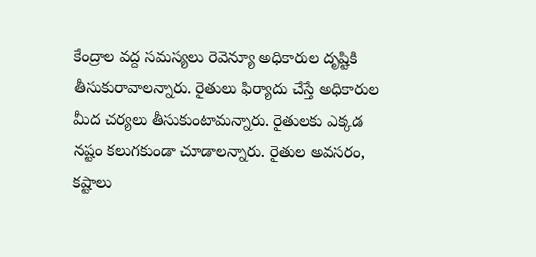కేంద్రాల వద్ద సమస్యలు రెవెన్యూ అధికారుల దృష్టికి తీసుకురావాలన్నారు. రైతులు ఫిర్యాదు చేస్తే అధికారుల మీద చర్యలు తీసుకుంటామన్నారు. రైతులకు ఎక్కడ నష్టం కలుగకుండా చూడాలన్నారు. రైతుల అవసరం, కష్టాలు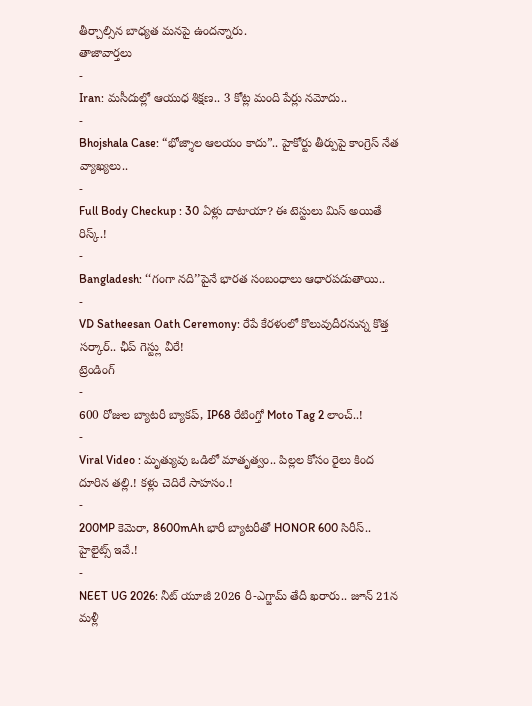తీర్చాల్సిన బాధ్యత మనపై ఉందన్నారు.
తాజావార్తలు
-
Iran: మసీదుల్లో ఆయుధ శిక్షణ.. 3 కోట్ల మంది పేర్లు నమోదు..
-
Bhojshala Case: “భోజ్శాల ఆలయం కాదు”.. హైకోర్టు తీర్పుపై కాంగ్రెస్ నేత వ్యాఖ్యలు..
-
Full Body Checkup : 30 ఏళ్లు దాటాయా? ఈ టెస్టులు మిస్ అయితే రిస్క్.!
-
Bangladesh: ‘‘గంగా నది’’పైనే భారత సంబంధాలు ఆధారపడుతాయి..
-
VD Satheesan Oath Ceremony: రేపే కేరళంలో కొలువుదీరనున్న కొత్త సర్కార్.. ఛీప్ గెస్ట్లు వీరే!
ట్రెండింగ్
-
600 రోజుల బ్యాటరీ బ్యాకప్, IP68 రేటింగ్తో Moto Tag 2 లాంచ్..!
-
Viral Video : మృత్యువు ఒడిలో మాతృత్వం.. పిల్లల కోసం రైలు కింద దూరిన తల్లి.! కళ్లు చెదిరే సాహసం.!
-
200MP కెమెరా, 8600mAh భారీ బ్యాటరీతో HONOR 600 సిరీస్.. హైలైట్స్ ఇవే.!
-
NEET UG 2026: నీట్ యూజీ 2026 రీ-ఎగ్జామ్ తేదీ ఖరారు.. జూన్ 21న మళ్లీ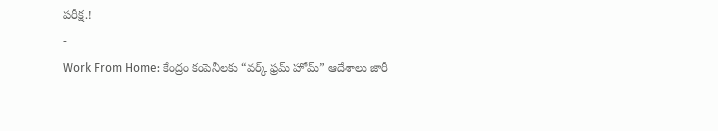పరీక్ష.!
-
Work From Home: కేంద్రం కంపెనీలకు “వర్క్ ఫ్రమ్ హోమ్” ఆదేశాలు జారీ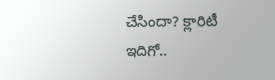చేసిందా? క్లారిటీ ఇదిగో..